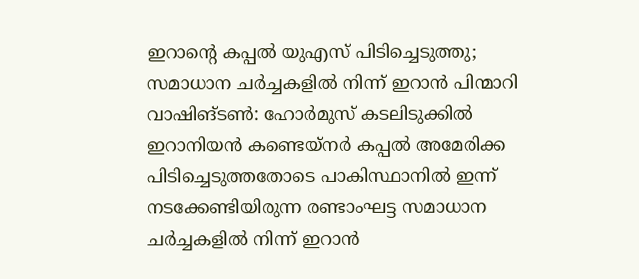ഇറാന്റെ കപ്പൽ യുഎസ് പിടിച്ചെടുത്തു; സമാധാന ചർച്ചകളിൽ നിന്ന് ഇറാൻ പിന്മാറി
വാഷിങ്ടൺ: ഹോർമുസ് കടലിടുക്കിൽ ഇറാനിയൻ കണ്ടെയ്നർ കപ്പൽ അമേരിക്ക പിടിച്ചെടുത്തതോടെ പാകിസ്ഥാനിൽ ഇന്ന് നടക്കേണ്ടിയിരുന്ന രണ്ടാംഘട്ട സമാധാന ചർച്ചകളിൽ നിന്ന് ഇറാൻ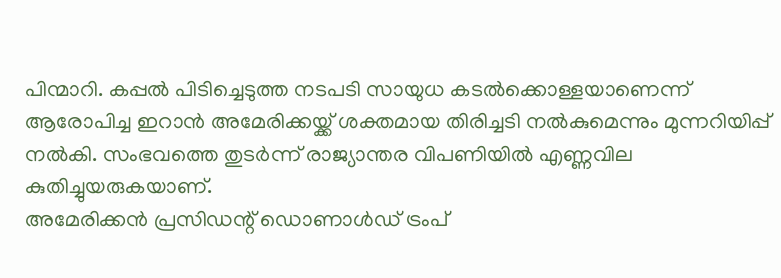പിന്മാറി. കപ്പൽ പിടിച്ചെടുത്ത നടപടി സായുധ കടൽക്കൊള്ളയാണെന്ന് ആരോപിച്ച ഇറാൻ അമേരിക്കയ്ക്ക് ശക്തമായ തിരിച്ചടി നൽകുമെന്നും മുന്നറിയിപ്പ് നൽകി. സംഭവത്തെ തുടർന്ന് രാജ്യാന്തര വിപണിയിൽ എണ്ണവില കുതിച്ചുയരുകയാണ്.
അമേരിക്കൻ പ്രസിഡന്റ് ഡൊണാൾഡ് ട്രംപ്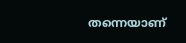തന്നെയാണ്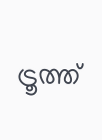ട്രൂത്ത്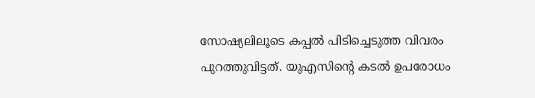സോഷ്യലിലൂടെ കപ്പൽ പിടിച്ചെടുത്ത വിവരം പുറത്തുവിട്ടത്. യുഎസിന്റെ കടൽ ഉപരോധം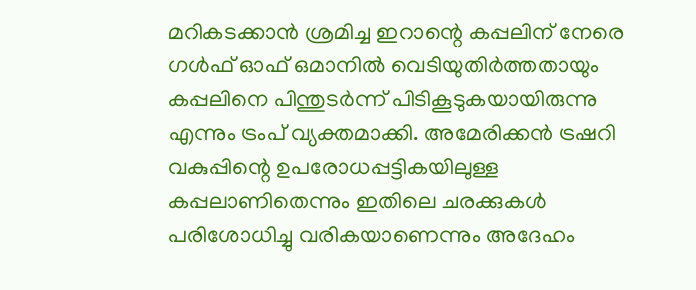മറികടക്കാൻ ശ്രമിച്ച ഇറാന്റെ കപ്പലിന് നേരെ ഗൾഫ് ഓഫ് ഒമാനിൽ വെടിയുതിർത്തതായും കപ്പലിനെ പിന്തുടർന്ന് പിടികൂടുകയായിരുന്നു എന്നും ട്രംപ് വ്യക്തമാക്കി. അമേരിക്കൻ ട്രഷറി വകുപ്പിന്റെ ഉപരോധപ്പട്ടികയിലുള്ള കപ്പലാണിതെന്നും ഇതിലെ ചരക്കുകൾ പരിശോധിച്ചു വരികയാണെന്നും അദേഹം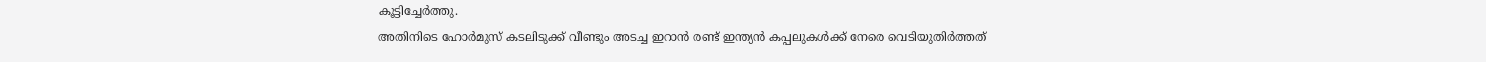കൂട്ടിച്ചേർത്തു.
അതിനിടെ ഹോർമുസ് കടലിടുക്ക് വീണ്ടും അടച്ച ഇറാൻ രണ്ട് ഇന്ത്യൻ കപ്പലുകൾക്ക് നേരെ വെടിയുതിർത്തത്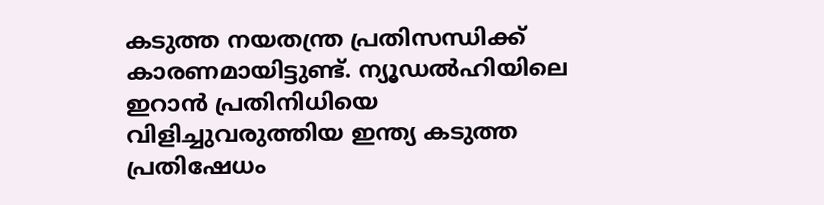കടുത്ത നയതന്ത്ര പ്രതിസന്ധിക്ക് കാരണമായിട്ടുണ്ട്. ന്യൂഡൽഹിയിലെ ഇറാൻ പ്രതിനിധിയെ വിളിച്ചുവരുത്തിയ ഇന്ത്യ കടുത്ത പ്രതിഷേധം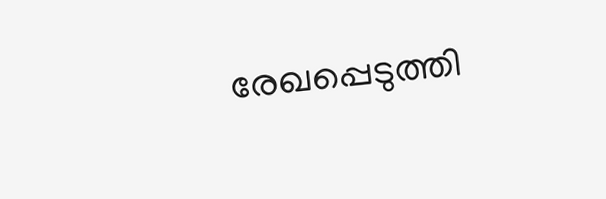രേഖപ്പെടുത്തി